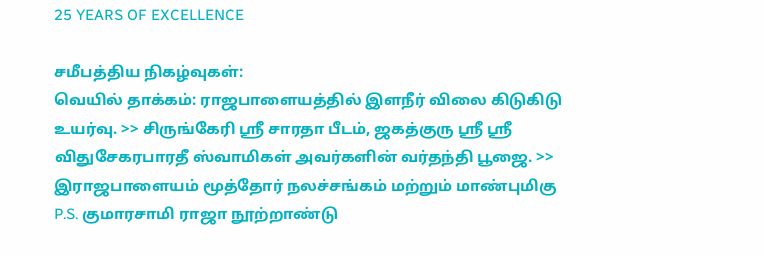25 YEARS OF EXCELLENCE

சமீபத்திய நிகழ்வுகள்:
வெயில் தாக்கம்: ராஜபாளையத்தில் இளநீர் விலை கிடுகிடு உயர்வு. >> சிருங்கேரி ஸ்ரீ சாரதா பீடம், ஜகத்குரு ஸ்ரீ ஸ்ரீ விதுசேகரபாரதீ ஸ்வாமிகள் அவர்களின் வர்தந்தி பூஜை. >> இராஜபாளையம் மூத்தோர் நலச்சங்கம் மற்றும் மாண்புமிகு P.S. குமாரசாமி ராஜா நூற்றாண்டு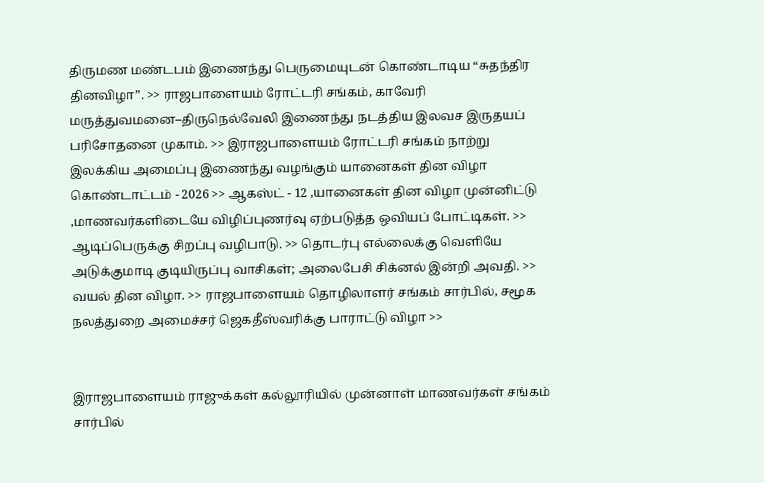திருமண மண்டபம் இணைந்து பெருமையுடன் கொண்டாடிய “சுதந்திர தினவிழா”. >> ராஜபாளையம் ரோட்டரி சங்கம், காவேரி மருத்துவமனை–திருநெல்வேலி இணைந்து நடத்திய இலவச இருதயப் பரிசோதனை முகாம். >> இராஜபாளையம் ரோட்டரி சங்கம் நாற்று இலக்கிய அமைப்பு இணைந்து வழங்கும் யானைகள் தின விழா கொண்டாட்டம் - 2026 >> ஆகஸ்ட் - 12 ,யானைகள் தின விழா முன்னிட்டு ,மாணவர்களிடையே விழிப்புணர்வு ஏற்படுத்த ஒவியப் போட்டிகள். >> ஆடிப்பெருக்கு சிறப்பு வழிபாடு. >> தொடர்பு எல்லைக்கு வெளியே அடுக்குமாடி குடியிருப்பு வாசிகள்; அலைபேசி சிக்னல் இன்றி அவதி. >> வயல் தின விழா. >> ராஜபாளையம் தொழிலாளர் சங்கம் சார்பில், சமூக நலத்துறை அமைச்சர் ஜெகதீஸ்வரிக்கு பாராட்டு விழா >>


இராஜபாளையம் ராஜுக்கள் கல்லூரியில் முன்னாள் மாணவர்கள் சங்கம் சார்பில்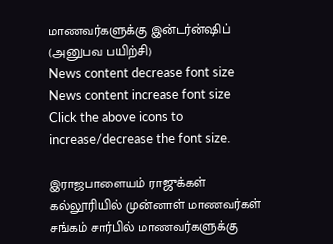மாணவர்களுக்கு இன்டர்ன்ஷிப் (அனுபவ பயிற்சி)
News content decrease font size News content increase font size
Click the above icons to increase/decrease the font size.

இராஜபாளையம் ராஜுக்கள் கல்லூரியில் முன்னாள் மாணவர்கள் சங்கம் சார்பில் மாணவர்களுக்கு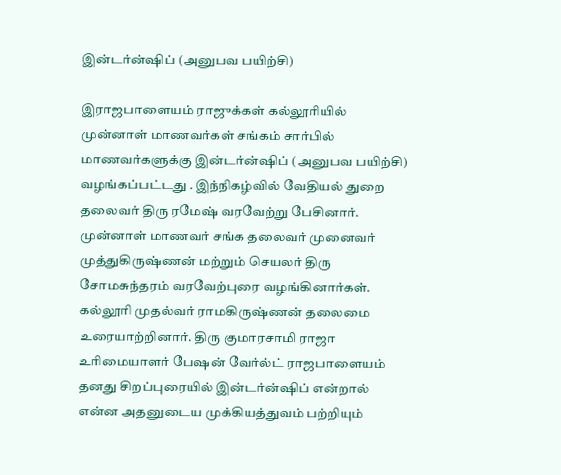இன்டர்ன்ஷிப் (அனுபவ பயிற்சி)

இராஜபாளையம் ராஜுக்கள் கல்லூரியில் முன்னாள் மாணவர்கள் சங்கம் சார்பில் மாணவர்களுக்கு இன்டர்ன்ஷிப் (அனுபவ பயிற்சி) வழங்கப்பட்டது . இந்நிகழ்வில் வேதியல் துறை தலைவர் திரு ரமேஷ் வரவேற்று பேசினார். முன்னாள் மாணவர் சங்க தலைவர் முனைவர் முத்துகிருஷ்ணன் மற்றும் செயலர் திரு சோமசுந்தரம் வரவேற்புரை வழங்கினார்கள். கல்லூரி முதல்வர் ராமகிருஷ்ணன் தலைமை உரையாற்றினார். திரு குமாரசாமி ராஜா உரிமையாளர் பேஷன் வேர்ல்ட் ராஜபாளையம் தனது சிறப்புரையில் இன்டர்ன்ஷிப் என்றால் என்ன அதனுடைய முக்கியத்துவம் பற்றியும்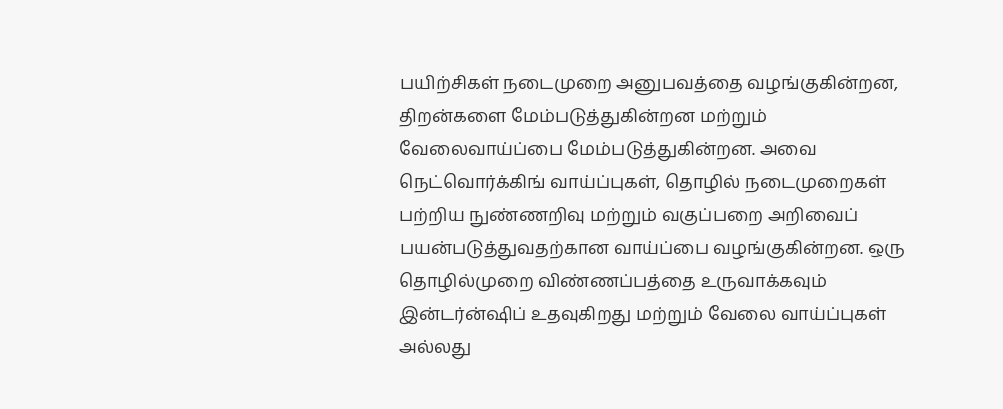பயிற்சிகள் நடைமுறை அனுபவத்தை வழங்குகின்றன, திறன்களை மேம்படுத்துகின்றன மற்றும் வேலைவாய்ப்பை மேம்படுத்துகின்றன. அவை நெட்வொர்க்கிங் வாய்ப்புகள், தொழில் நடைமுறைகள் பற்றிய நுண்ணறிவு மற்றும் வகுப்பறை அறிவைப் பயன்படுத்துவதற்கான வாய்ப்பை வழங்குகின்றன. ஒரு தொழில்முறை விண்ணப்பத்தை உருவாக்கவும் இன்டர்ன்ஷிப் உதவுகிறது மற்றும் வேலை வாய்ப்புகள் அல்லது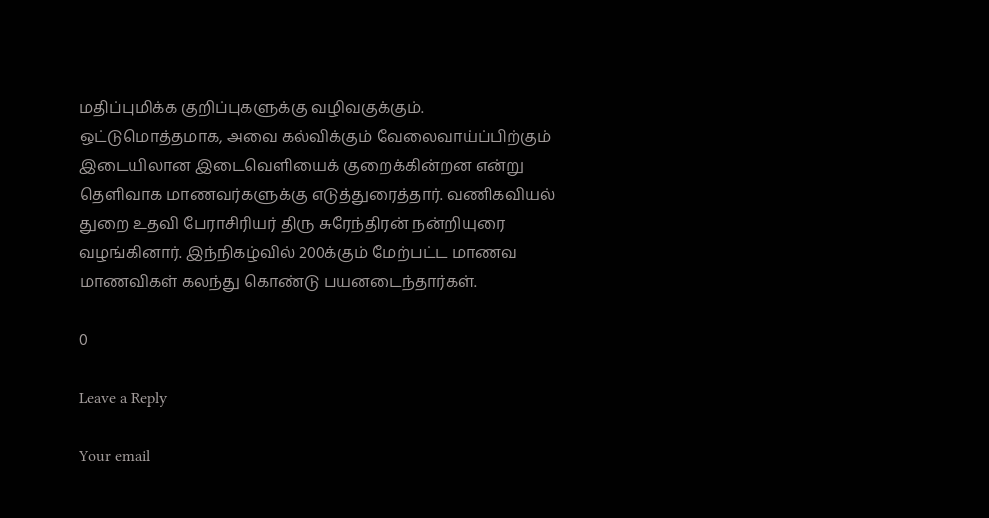மதிப்புமிக்க குறிப்புகளுக்கு வழிவகுக்கும். ஒட்டுமொத்தமாக, அவை கல்விக்கும் வேலைவாய்ப்பிற்கும் இடையிலான இடைவெளியைக் குறைக்கின்றன என்று தெளிவாக மாணவர்களுக்கு எடுத்துரைத்தார். வணிகவியல் துறை உதவி பேராசிரியர் திரு சுரேந்திரன் நன்றியுரை வழங்கினார். இந்நிகழ்வில் 200க்கும் மேற்பட்ட மாணவ மாணவிகள் கலந்து கொண்டு பயனடைந்தார்கள்.

0

Leave a Reply

Your email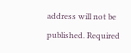address will not be published. Required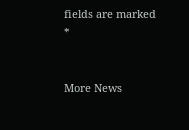fields are marked *


More News